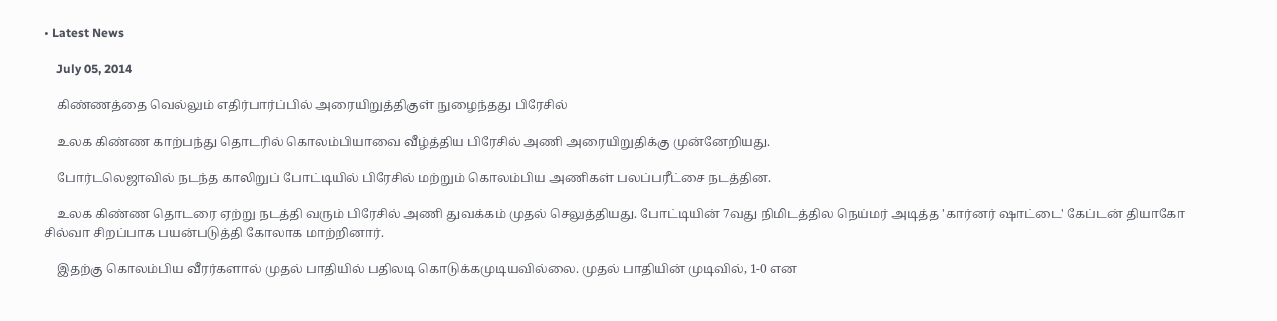• Latest News

    July 05, 2014

    கிண்ணத்தை வெல்லும் எதிர்பார்ப்பில் அரையிறுத்திகுள் நுழைந்தது பிரேசில்

    உலக கிண்ண காற்பந்து தொடரில் கொலம்பியாவை வீழ்த்திய பிரேசில் அணி அரையிறுதிக்கு முன்னேறியது.

    போர்டலெஜாவில் நடந்த காலிறுப் போட்டியில் பிரேசில் மற்றும் கொலம்பிய அணிகள் பலப்பரீட்சை நடத்தின.

    உலக கிண்ண தொடரை ஏற்று நடத்தி வரும் பிரேசில் அணி துவக்கம் முதல் செலுத்தியது. போட்டியின் 7வது நிமிடத்தில நெய்மர் அடித்த 'கார்னர் ஷாட்‌டை' கேப்டன் தியாகோ சில்வா சிறப்பாக பயன்படுத்தி கோலாக மாற்றினார்.

    இதற்கு கொலம்பிய வீரர்களால் முதல் பாதியில் பதிலடி கொடுக்கமுடியவில்லை. முதல் பாதியின் முடிவில், 1-0 என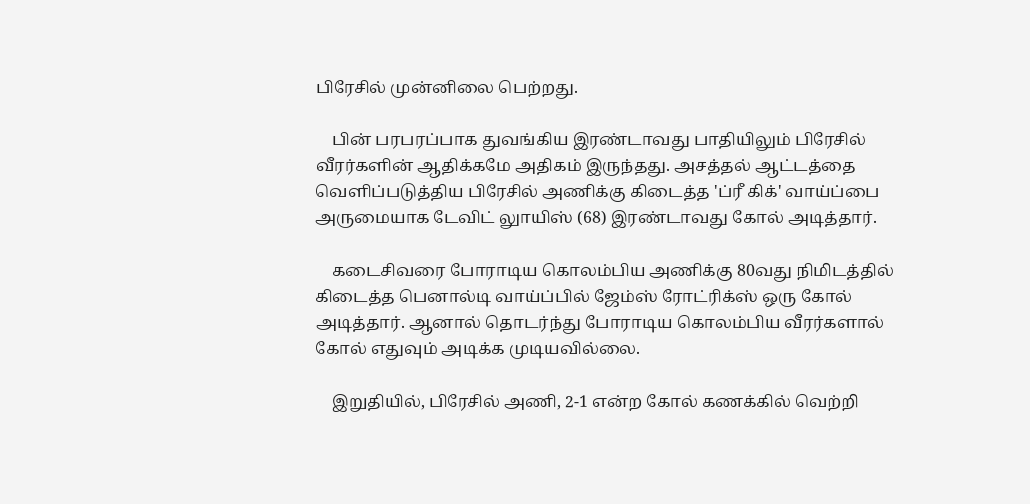பிரேசில் முன்னிலை பெற்றது.

    பின் பரபரப்பாக துவங்கிய இரண்டாவது பாதியிலும் பிரேசில் வீரர்களின் ஆதிக்கமே அதிகம் இருந்தது. அசத்தல் ஆட்டத்தை வெளிப்படுத்திய பிரேசில் அணிக்கு கிடைத்த 'ப்ரீ கிக்' வாய்ப்பை அருமையாக டேவிட் லுாயிஸ் (68) இரண்டாவது கோல் அடித்தார்.

    கடைசிவரை போராடிய கொலம்பிய அணிக்கு 80வது நிமிடத்தில் கிடைத்த பெனால்டி வாய்ப்பில் ஜேம்ஸ் ரோட்ரிக்ஸ் ஒரு கோல் அடித்தார். ஆனால் தொடர்ந்து போராடிய கொலம்பிய வீரர்களால் கோல் எதுவும் அடிக்க முடியவில்லை.

    இறுதியில், பிரேசில் அணி, 2-1 என்ற கோல் கணக்கில் வெற்றி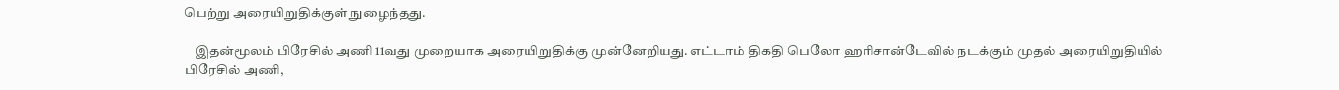பெற்று அரையிறுதிக்குள் நுழைந்தது.

    இதன்மூலம் பிரேசில் அணி 11வது முறையாக அரையிறுதிக்கு முன்னேறியது. எட்டாம் திகதி பெலோ ஹரிசான்டேவில் நடக்கும் முதல் அரையிறுதியில் பிரேசில் அணி,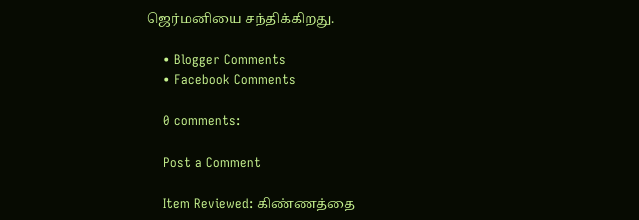ஜெர்மனியை சந்திக்கிறது.

    • Blogger Comments
    • Facebook Comments

    0 comments:

    Post a Comment

    Item Reviewed: கிண்ணத்தை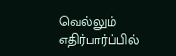வெல்லும் எதிர்பார்ப்பில்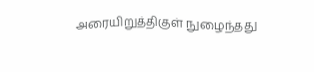அரையிறுத்திகுள் நுழைந்தது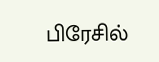பிரேசில்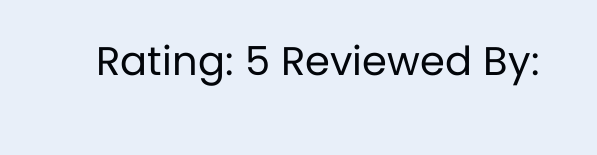Rating: 5 Reviewed By: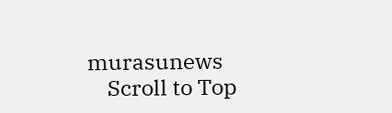murasunews
    Scroll to Top